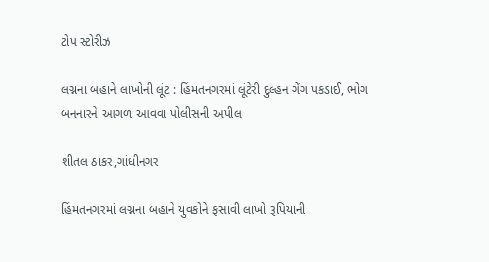ટોપ સ્ટોરીઝ

લગ્નના બહાને લાખોની લૂંટ : હિંમતનગરમાં લૂંટેરી દુલ્હન ગેંગ પકડાઈ, ભોગ બનનારને આગળ આવવા પોલીસની અપીલ

શીતલ ઠાકર,ગાંધીનગર

હિંમતનગરમાં લગ્નના બહાને યુવકોને ફસાવી લાખો રૂપિયાની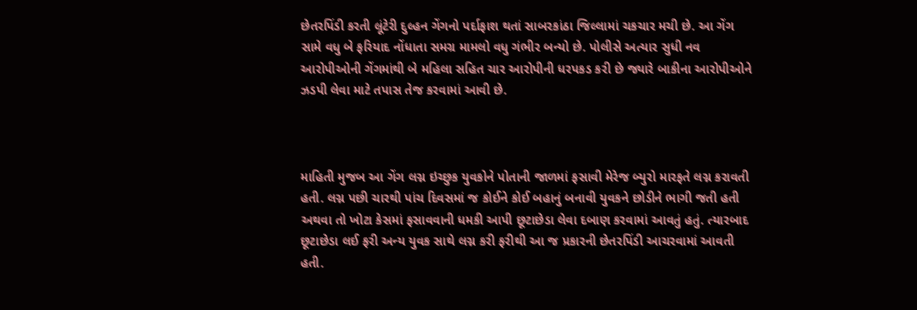છેતરપિંડી કરતી લૂંટેરી દુલ્હન ગેંગનો પર્દાફાશ થતાં સાબરકાંઠા જિલ્લામાં ચકચાર મચી છે. આ ગેંગ સામે વધુ બે ફરિયાદ નોંધાતા સમગ્ર મામલો વધુ ગંભીર બન્યો છે. પોલીસે અત્યાર સુધી નવ આરોપીઓની ગેંગમાંથી બે મહિલા સહિત ચાર આરોપીની ધરપકડ કરી છે જ્યારે બાકીના આરોપીઓને ઝડપી લેવા માટે તપાસ તેજ કરવામાં આવી છે.



માહિતી મુજબ આ ગેંગ લગ્ન ઇચ્છુક યુવકોને પોતાની જાળમાં ફસાવી મેરેજ બ્યુરો મારફતે લગ્ન કરાવતી હતી. લગ્ન પછી ચારથી પાંચ દિવસમાં જ કોઈને કોઈ બહાનું બનાવી યુવકને છોડીને ભાગી જતી હતી અથવા તો ખોટા કેસમાં ફસાવવાની ધમકી આપી છૂટાછેડા લેવા દબાણ કરવામાં આવતું હતું. ત્યારબાદ છૂટાછેડા લઈ ફરી અન્ય યુવક સાથે લગ્ન કરી ફરીથી આ જ પ્રકારની છેતરપિંડી આચરવામાં આવતી હતી.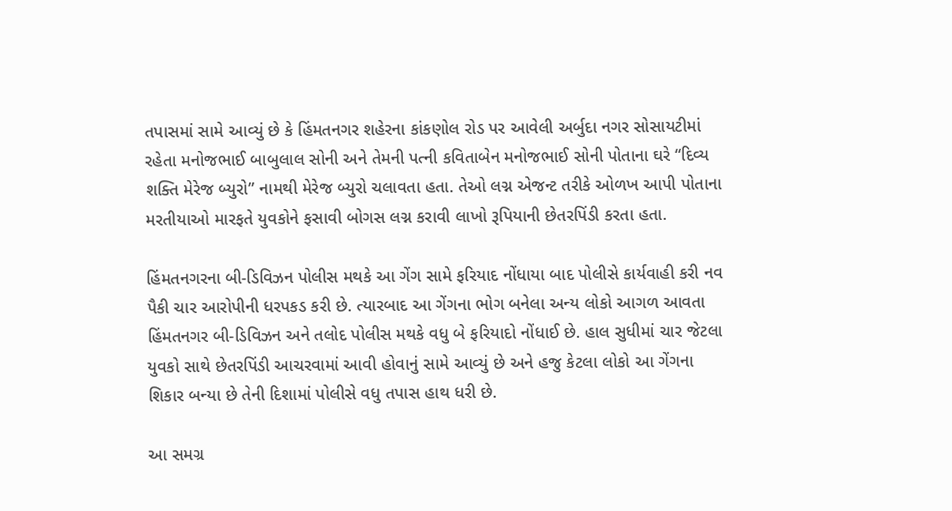તપાસમાં સામે આવ્યું છે કે હિંમતનગર શહેરના કાંકણોલ રોડ પર આવેલી અર્બુદા નગર સોસાયટીમાં રહેતા મનોજભાઈ બાબુલાલ સોની અને તેમની પત્ની કવિતાબેન મનોજભાઈ સોની પોતાના ઘરે “દિવ્ય શક્તિ મેરેજ બ્યુરો” નામથી મેરેજ બ્યુરો ચલાવતા હતા. તેઓ લગ્ન એજન્ટ તરીકે ઓળખ આપી પોતાના મરતીયાઓ મારફતે યુવકોને ફસાવી બોગસ લગ્ન કરાવી લાખો રૂપિયાની છેતરપિંડી કરતા હતા.

હિંમતનગરના બી-ડિવિઝન પોલીસ મથકે આ ગેંગ સામે ફરિયાદ નોંધાયા બાદ પોલીસે કાર્યવાહી કરી નવ પૈકી ચાર આરોપીની ધરપકડ કરી છે. ત્યારબાદ આ ગેંગના ભોગ બનેલા અન્ય લોકો આગળ આવતા હિંમતનગર બી-ડિવિઝન અને તલોદ પોલીસ મથકે વધુ બે ફરિયાદો નોંધાઈ છે. હાલ સુધીમાં ચાર જેટલા યુવકો સાથે છેતરપિંડી આચરવામાં આવી હોવાનું સામે આવ્યું છે અને હજુ કેટલા લોકો આ ગેંગના શિકાર બન્યા છે તેની દિશામાં પોલીસે વધુ તપાસ હાથ ધરી છે.

આ સમગ્ર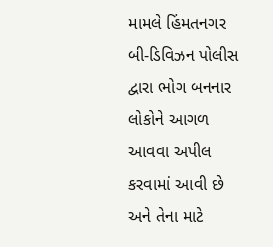મામલે હિંમતનગર બી-ડિવિઝન પોલીસ દ્વારા ભોગ બનનાર લોકોને આગળ આવવા અપીલ કરવામાં આવી છે અને તેના માટે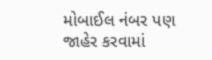મોબાઈલ નંબર પણ જાહેર કરવામાં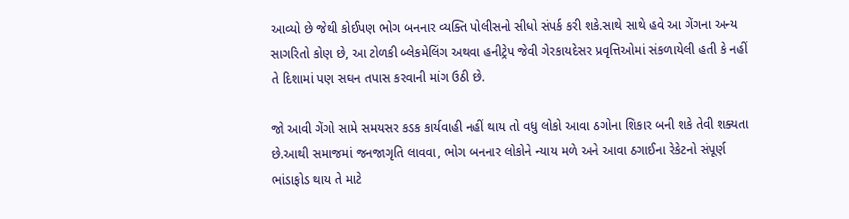આવ્યો છે જેથી કોઈપણ ભોગ બનનાર વ્યક્તિ પોલીસનો સીધો સંપર્ક કરી શકે.સાથે સાથે હવે આ ગેંગના અન્ય સાગરિતો કોણ છે, આ ટોળકી બ્લેકમેલિંગ અથવા હનીટ્રેપ જેવી ગેરકાયદેસર પ્રવૃત્તિઓમાં સંકળાયેલી હતી કે નહીં તે દિશામાં પણ સઘન તપાસ કરવાની માંગ ઉઠી છે.

જો આવી ગેંગો સામે સમયસર કડક કાર્યવાહી નહીં થાય તો વધુ લોકો આવા ઠગોના શિકાર બની શકે તેવી શક્યતા છે.આથી સમાજમાં જનજાગૃતિ લાવવા, ભોગ બનનાર લોકોને ન્યાય મળે અને આવા ઠગાઈના રેકેટનો સંપૂર્ણ ભાંડાફોડ થાય તે માટે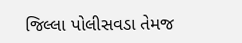જિલ્લા પોલીસવડા તેમજ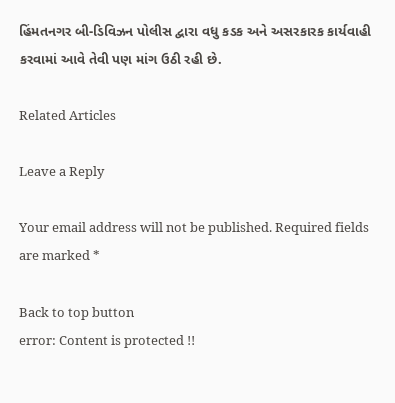હિંમતનગર બી-ડિવિઝન પોલીસ દ્વારા વધુ કડક અને અસરકારક કાર્યવાહી કરવામાં આવે તેવી પણ માંગ ઉઠી રહી છે.

Related Articles

Leave a Reply

Your email address will not be published. Required fields are marked *

Back to top button
error: Content is protected !!